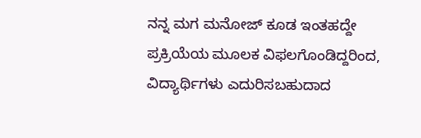ನನ್ನ ಮಗ ಮನೋಜ್ ಕೂಡ ಇಂತಹದ್ದೇ ಪ್ರಕ್ರಿಯೆಯ ಮೂಲಕ ವಿಫಲಗೊಂಡಿದ್ದರಿಂದ, ವಿದ್ಯಾರ್ಥಿಗಳು ಎದುರಿಸಬಹುದಾದ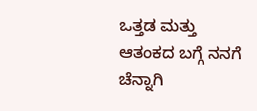ಒತ್ತಡ ಮತ್ತು ಆತಂಕದ ಬಗ್ಗೆ ನನಗೆ ಚೆನ್ನಾಗಿ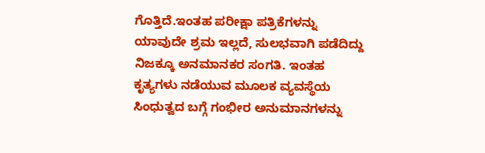ಗೊತ್ತಿದೆ.ಇಂತಹ ಪರೀಕ್ಷಾ ಪತ್ರಿಕೆಗಳನ್ನು ಯಾವುದೇ ಶ್ರಮ ಇಲ್ಲದೆ, ಸುಲಭವಾಗಿ ಪಡೆದಿದ್ದು ನಿಜಕ್ಕೂ ಅನಮಾನಕರ ಸಂಗತಿ. ಇಂತಹ ಕೃತ್ಯಗಳು ನಡೆಯುವ ಮೂಲಕ ವ್ಯವಸ್ಥೆಯ ಸಿಂಧುತ್ವದ ಬಗ್ಗೆ ಗಂಭೀರ ಅನುಮಾನಗಳನ್ನು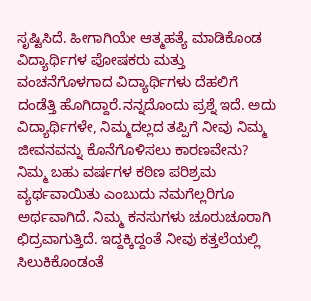ಸೃಷ್ಟಿಸಿದೆ. ಹೀಗಾಗಿಯೇ ಆತ್ಮಹತ್ಯೆ ಮಾಡಿಕೊಂಡ ವಿದ್ಯಾರ್ಥಿಗಳ ಪೋಷಕರು ಮತ್ತು ವಂಚನೆಗೊಳಗಾದ ವಿದ್ಯಾರ್ಥಿಗಳು ದೆಹಲಿಗೆ ದಂಡೆತ್ತಿ ಹೊಗಿದ್ದಾರೆ.ನನ್ನದೊಂದು ಪ್ರಶ್ನೆ ಇದೆ. ಅದು ವಿದ್ಯಾರ್ಥಿಗಳೇ, ನಿಮ್ಮದಲ್ಲದ ತಪ್ಪಿಗೆ ನೀವು ನಿಮ್ಮ ಜೀವನವನ್ನು ಕೊನೆಗೊಳಿಸಲು ಕಾರಣವೇನು? ನಿಮ್ಮ ಬಹು ವರ್ಷಗಳ ಕಠಿಣ ಪರಿಶ್ರಮ ವ್ಯರ್ಥವಾಯಿತು ಎಂಬುದು ನಮಗೆಲ್ಲರಿಗೂ ಅರ್ಥವಾಗಿದೆ. ನಿಮ್ಮ ಕನಸುಗಳು ಚೂರುಚೂರಾಗಿ ಛಿದ್ರವಾಗುತ್ತಿದೆ. ಇದ್ದಕ್ಕಿದ್ದಂತೆ ನೀವು ಕತ್ತಲೆಯಲ್ಲಿ ಸಿಲುಕಿಕೊಂಡಂತೆ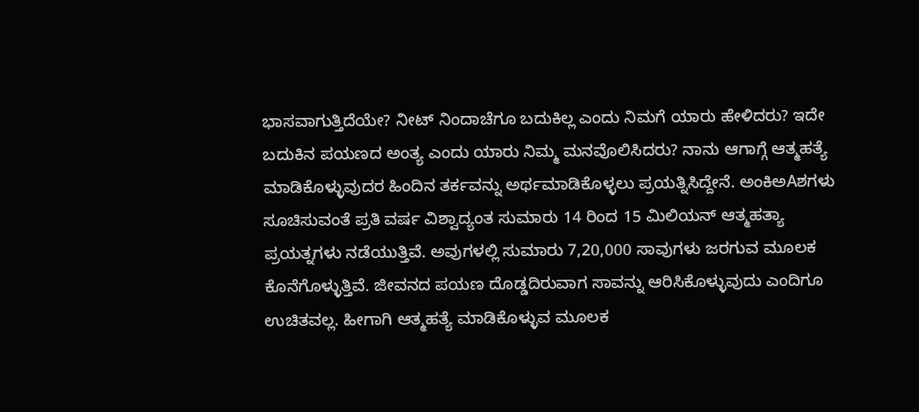ಭಾಸವಾಗುತ್ತಿದೆಯೇ? ನೀಟ್ ನಿಂದಾಚೆಗೂ ಬದುಕಿಲ್ಲ ಎಂದು ನಿಮಗೆ ಯಾರು ಹೇಳಿದರು? ಇದೇ ಬದುಕಿನ ಪಯಣದ ಅಂತ್ಯ ಎಂದು ಯಾರು ನಿಮ್ಮ ಮನವೊಲಿಸಿದರು? ನಾನು ಆಗಾಗ್ಗೆ ಆತ್ಮಹತ್ಯೆ ಮಾಡಿಕೊಳ್ಳುವುದರ ಹಿಂದಿನ ತರ್ಕವನ್ನು ಅರ್ಥಮಾಡಿಕೊಳ್ಳಲು ಪ್ರಯತ್ನಿಸಿದ್ದೇನೆ. ಅಂಕಿಅAಶಗಳು ಸೂಚಿಸುವಂತೆ ಪ್ರತಿ ವರ್ಷ ವಿಶ್ವಾದ್ಯಂತ ಸುಮಾರು 14 ರಿಂದ 15 ಮಿಲಿಯನ್ ಆತ್ಮಹತ್ಯಾ ಪ್ರಯತ್ನಗಳು ನಡೆಯುತ್ತಿವೆ. ಅವುಗಳಲ್ಲಿ ಸುಮಾರು 7,20,000 ಸಾವುಗಳು ಜರಗುವ ಮೂಲಕ ಕೊನೆಗೊಳ್ಳುತ್ತಿವೆ. ಜೀವನದ ಪಯಣ ದೊಡ್ಡದಿರುವಾಗ ಸಾವನ್ನು ಆರಿಸಿಕೊಳ್ಳುವುದು ಎಂದಿಗೂ ಉಚಿತವಲ್ಲ. ಹೀಗಾಗಿ ಆತ್ಮಹತ್ಯೆ ಮಾಡಿಕೊಳ್ಳುವ ಮೂಲಕ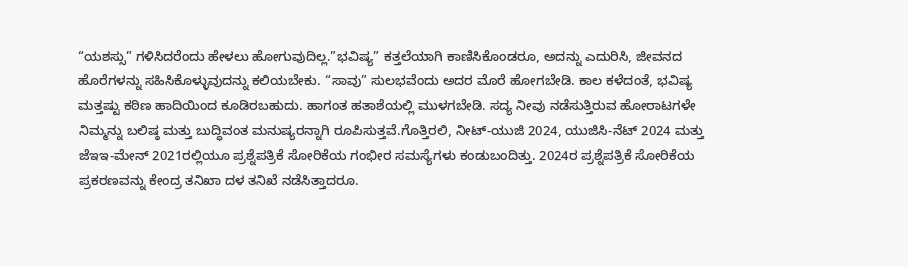“ಯಶಸ್ಸು” ಗಳಿಸಿದರೆಂದು ಹೇಳಲು ಹೋಗುವುದಿಲ್ಲ.”ಭವಿಷ್ಯ” ಕತ್ತಲೆಯಾಗಿ ಕಾಣಿಸಿಕೊಂಡರೂ, ಅದನ್ನು ಎದುರಿಸಿ, ಜೀವನದ ಹೊರೆಗಳನ್ನು ಸಹಿಸಿಕೊಳ್ಳುವುದನ್ನು ಕಲಿಯಬೇಕು. “ಸಾವು” ಸುಲಭವೆಂದು ಅದರ ಮೊರೆ ಹೋಗಬೇಡಿ. ಕಾಲ ಕಳೆದಂತೆ, ಭವಿಷ್ಯ ಮತ್ತಷ್ಟು ಕಠಿಣ ಹಾದಿಯಿಂದ ಕೂಡಿರಬಹುದು. ಹಾಗಂತ ಹತಾಶೆಯಲ್ಲಿ ಮುಳಗಬೇಡಿ. ಸದ್ಯ ನೀವು ನಡೆಸುತ್ತಿರುವ ಹೋರಾಟಗಳೇ ನಿಮ್ಮನ್ನು ಬಲಿಷ್ಠ ಮತ್ತು ಬುದ್ಧಿವಂತ ಮನುಷ್ಯರನ್ನಾಗಿ ರೂಪಿಸುತ್ತವೆ.ಗೊತ್ತಿರಲಿ, ನೀಟ್-ಯುಜಿ 2024, ಯುಜಿಸಿ-ನೆಟ್ 2024 ಮತ್ತು ಜೆಇಇ-ಮೇನ್ 2021ರಲ್ಲಿಯೂ ಪ್ರಶ್ನೆಪತ್ರಿಕೆ ಸೋರಿಕೆಯ ಗಂಭೀರ ಸಮಸ್ಯೆಗಳು ಕಂಡುಬಂದಿತ್ತು. 2024ರ ಪ್ರಶ್ನೆಪತ್ರಿಕೆ ಸೋರಿಕೆಯ ಪ್ರಕರಣವನ್ನು ಕೇಂದ್ರ ತನಿಖಾ ದಳ ತನಿಖೆ ನಡೆಸಿತ್ತಾದರೂ.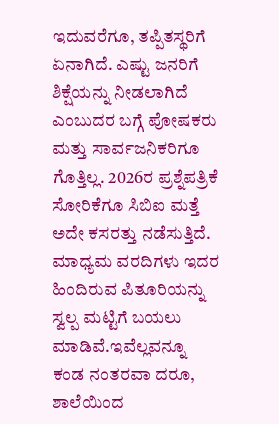ಇದುವರೆಗೂ, ತಪ್ಪಿತಸ್ಥರಿಗೆ ಏನಾಗಿದೆ. ಎಷ್ಟು ಜನರಿಗೆ ಶಿಕ್ಷೆಯನ್ನು ನೀಡಲಾಗಿದೆ ಎಂಬುದರ ಬಗ್ಗೆ ಪೋಷಕರು ಮತ್ತು ಸಾರ್ವಜನಿಕರಿಗೂ ಗೊತ್ತಿಲ್ಲ. 2026ರ ಪ್ರಶ್ನೆಪತ್ರಿಕೆ ಸೋರಿಕೆಗೂ ಸಿಬಿಐ ಮತ್ತೆ ಅದೇ ಕಸರತ್ತು ನಡೆಸುತ್ತಿದೆ. ಮಾಧ್ಯಮ ವರದಿಗಳು ಇದರ ಹಿಂದಿರುವ ಪಿತೂರಿಯನ್ನು ಸ್ವಲ್ಪ ಮಟ್ಟಿಗೆ ಬಯಲು ಮಾಡಿವೆ.ಇವೆಲ್ಲವನ್ನೂ ಕಂಡ ನಂತರವಾ ದರೂ, ಶಾಲೆಯಿಂದ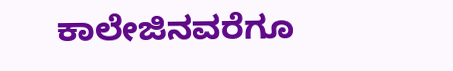ಕಾಲೇಜಿನವರೆಗೂ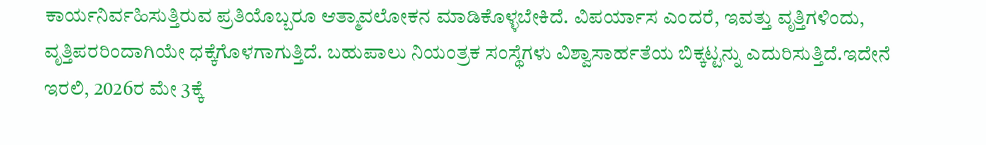ಕಾರ್ಯನಿರ್ವಹಿಸುತ್ತಿರುವ ಪ್ರತಿಯೊಬ್ಬರೂ ಆತ್ಮಾವಲೋಕನ ಮಾಡಿಕೊಳ್ಳಬೇಕಿದೆ. ವಿಪರ್ಯಾಸ ಎಂದರೆ, ಇವತ್ತು ವೃತ್ತಿಗಳಿಂದು, ವೃತ್ತಿಪರರಿಂದಾಗಿಯೇ ಧಕ್ಕೆಗೊಳಗಾಗುತ್ತಿದೆ. ಬಹುಪಾಲು ನಿಯಂತ್ರಕ ಸಂಸ್ಥೆಗಳು ವಿಶ್ವಾಸಾರ್ಹತೆಯ ಬಿಕ್ಕಟ್ಟನ್ನು ಎದುರಿಸುತ್ತಿದೆ.ಇದೇನೆ ಇರಲಿ, 2026ರ ಮೇ 3ಕ್ಕೆ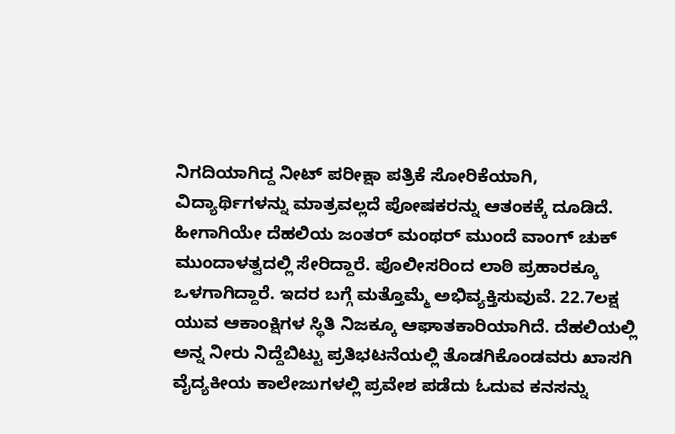ನಿಗದಿಯಾಗಿದ್ದ ನೀಟ್ ಪರೀಕ್ಷಾ ಪತ್ರಿಕೆ ಸೋರಿಕೆಯಾಗಿ, ವಿದ್ಯಾರ್ಥಿಗಳನ್ನು ಮಾತ್ರವಲ್ಲದೆ ಪೋಷಕರನ್ನು ಆತಂಕಕ್ಕೆ ದೂಡಿದೆ. ಹೀಗಾಗಿಯೇ ದೆಹಲಿಯ ಜಂತರ್ ಮಂಥರ್ ಮುಂದೆ ವಾಂಗ್ ಚುಕ್ ಮುಂದಾಳತ್ವದಲ್ಲಿ ಸೇರಿದ್ದಾರೆ. ಪೊಲೀಸರಿಂದ ಲಾಠಿ ಪ್ರಹಾರಕ್ಕೂ ಒಳಗಾಗಿದ್ದಾರೆ. ಇದರ ಬಗ್ಗೆ ಮತ್ತೊಮ್ಮೆ ಅಭಿವ್ಯಕ್ತಿಸುವುವೆ. 22.7ಲಕ್ಷ ಯುವ ಆಕಾಂಕ್ಷಿಗಳ ಸ್ಥಿತಿ ನಿಜಕ್ಕೂ ಆಘಾತಕಾರಿಯಾಗಿದೆ. ದೆಹಲಿಯಲ್ಲಿ ಅನ್ನ ನೀರು ನಿದ್ದೆಬಿಟ್ಟು ಪ್ರತಿಭಟನೆಯಲ್ಲಿ ತೊಡಗಿಕೊಂಡವರು ಖಾಸಗಿ ವೈದ್ಯಕೀಯ ಕಾಲೇಜುಗಳಲ್ಲಿ ಪ್ರವೇಶ ಪಡೆದು ಓದುವ ಕನಸನ್ನು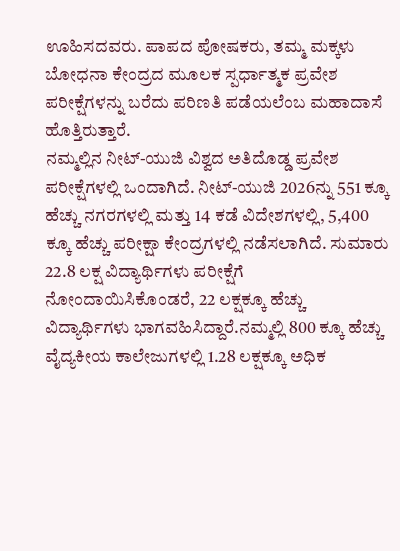ಊಹಿಸದವರು. ಪಾಪದ ಪೋಷಕರು, ತಮ್ಮ ಮಕ್ಕಳು ಬೋಧನಾ ಕೇಂದ್ರದ ಮೂಲಕ ಸ್ಪರ್ಧಾತ್ಮಕ ಪ್ರವೇಶ ಪರೀಕ್ಷೆಗಳನ್ನು ಬರೆದು ಪರಿಣತಿ ಪಡೆಯಲೆಂಬ ಮಹಾದಾಸೆ ಹೊತ್ತಿರುತ್ತಾರೆ.
ನಮ್ಮಲ್ಲಿನ ನೀಟ್-ಯುಜಿ ವಿಶ್ವದ ಅತಿದೊಡ್ಡ ಪ್ರವೇಶ ಪರೀಕ್ಷೆಗಳಲ್ಲಿ ಒಂದಾಗಿದೆ. ನೀಟ್-ಯುಜಿ 2026ನ್ನು 551 ಕ್ಕೂ ಹೆಚ್ಚು ನಗರಗಳಲ್ಲಿ ಮತ್ತು 14 ಕಡೆ ವಿದೇಶಗಳಲ್ಲಿ, 5,400 ಕ್ಕೂ ಹೆಚ್ಚು ಪರೀಕ್ಷಾ ಕೇಂದ್ರಗಳಲ್ಲಿ ನಡೆಸಲಾಗಿದೆ. ಸುಮಾರು 22.8 ಲಕ್ಷ ವಿದ್ಯಾರ್ಥಿಗಳು ಪರೀಕ್ಷೆಗೆ ನೋಂದಾಯಿಸಿಕೊಂಡರೆ, 22 ಲಕ್ಷಕ್ಕೂ ಹೆಚ್ಚು ವಿದ್ಯಾರ್ಥಿಗಳು ಭಾಗವಹಿಸಿದ್ದಾರೆ.ನಮ್ಮಲ್ಲಿ 800 ಕ್ಕೂ ಹೆಚ್ಚು ವೈದ್ಯಕೀಯ ಕಾಲೇಜುಗಳಲ್ಲಿ 1.28 ಲಕ್ಷಕ್ಕೂ ಅಧಿಕ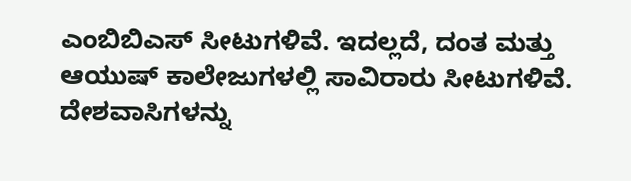ಎಂಬಿಬಿಎಸ್ ಸೀಟುಗಳಿವೆ. ಇದಲ್ಲದೆ, ದಂತ ಮತ್ತು ಆಯುಷ್ ಕಾಲೇಜುಗಳಲ್ಲಿ ಸಾವಿರಾರು ಸೀಟುಗಳಿವೆ. ದೇಶವಾಸಿಗಳನ್ನು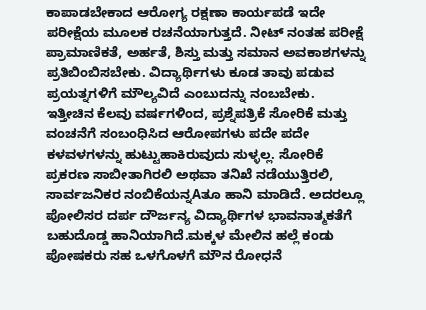ಕಾಪಾಡಬೇಕಾದ ಆರೋಗ್ಯ ರಕ್ಷಣಾ ಕಾರ್ಯಪಡೆ ಇದೇ ಪರೀಕ್ಷೆಯ ಮೂಲಕ ರಚನೆಯಾಗುತ್ತದೆ. ನೀಟ್ ನಂತಹ ಪರೀಕ್ಷೆ ಪ್ರಾಮಾಣಿಕತೆ, ಅರ್ಹತೆ, ಶಿಸ್ತು ಮತ್ತು ಸಮಾನ ಅವಕಾಶಗಳನ್ನು ಪ್ರತಿಬಿಂಬಿಸಬೇಕು. ವಿದ್ಯಾರ್ಥಿಗಳು ಕೂಡ ತಾವು ಪಡುವ ಪ್ರಯತ್ನಗಳಿಗೆ ಮೌಲ್ಯವಿದೆ ಎಂಬುದನ್ನು ನಂಬಬೇಕು.
ಇತ್ತೀಚಿನ ಕೆಲವು ವರ್ಷಗಳಿಂದ, ಪ್ರಶ್ನೆಪತ್ರಿಕೆ ಸೋರಿಕೆ ಮತ್ತು ವಂಚನೆಗೆ ಸಂಬಂಧಿಸಿದ ಆರೋಪಗಳು ಪದೇ ಪದೇ ಕಳವಳಗಳನ್ನು ಹುಟ್ಟುಹಾಕಿರುವುದು ಸುಳ್ಳಲ್ಲ. ಸೋರಿಕೆ ಪ್ರಕರಣ ಸಾಬೀತಾಗಿರಲಿ ಅಥವಾ ತನಿಖೆ ನಡೆಯುತ್ತಿರಲಿ, ಸಾರ್ವಜನಿಕರ ನಂಬಿಕೆಯನ್ನAತೂ ಹಾನಿ ಮಾಡಿದೆ. ಅದರಲ್ಲೂ ಪೋಲಿಸರ ದರ್ಪ ದೌರ್ಜನ್ಯ ವಿದ್ಯಾರ್ಥಿಗಳ ಭಾವನಾತ್ಮಕತೆಗೆ ಬಹುದೊಡ್ಡ ಹಾನಿಯಾಗಿದೆ.ಮಕ್ಕಳ ಮೇಲಿನ ಹಲ್ಲೆ ಕಂಡು ಪೋಷಕರು ಸಹ ಒಳಗೊಳಗೆ ಮೌನ ರೋಧನೆ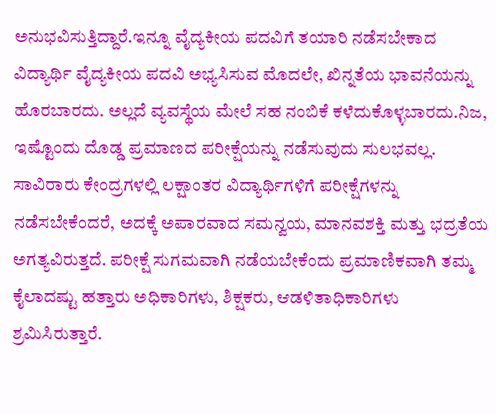ಅನುಭವಿಸುತ್ತಿದ್ದಾರೆ.ಇನ್ನೂ ವೈದ್ಯಕೀಯ ಪದವಿಗೆ ತಯಾರಿ ನಡೆಸಬೇಕಾದ ವಿದ್ಯಾರ್ಥಿ ವೈದ್ಯಕೀಯ ಪದವಿ ಅಭ್ಯಸಿಸುವ ಮೊದಲೇ, ಖಿನ್ನತೆಯ ಭಾವನೆಯನ್ನು ಹೊರಬಾರದು. ಅಲ್ಲದೆ ವ್ಯವಸ್ಥೆಯ ಮೇಲೆ ಸಹ ನಂಬಿಕೆ ಕಳೆದುಕೊಳ್ಳಬಾರದು.ನಿಜ, ಇಷ್ಟೊಂದು ದೊಡ್ಡ ಪ್ರಮಾಣದ ಪರೀಕ್ಷೆಯನ್ನು ನಡೆಸುವುದು ಸುಲಭವಲ್ಲ. ಸಾವಿರಾರು ಕೇಂದ್ರಗಳಲ್ಲಿ ಲಕ್ಷಾಂತರ ವಿದ್ಯಾರ್ಥಿಗಳಿಗೆ ಪರೀಕ್ಷೆಗಳನ್ನು ನಡೆಸಬೇಕೆಂದರೆ, ಅದಕ್ಕೆ ಅಪಾರವಾದ ಸಮನ್ವಯ, ಮಾನವಶಕ್ತಿ ಮತ್ತು ಭದ್ರತೆಯ ಅಗತ್ಯವಿರುತ್ತದೆ. ಪರೀಕ್ಷೆ ಸುಗಮವಾಗಿ ನಡೆಯಬೇಕೆಂದು ಪ್ರಮಾಣಿಕವಾಗಿ ತಮ್ಮ ಕೈಲಾದಷ್ಟು ಹತ್ತಾರು ಅಧಿಕಾರಿಗಳು, ಶಿಕ್ಷಕರು, ಆಡಳಿತಾಧಿಕಾರಿಗಳು ಶ್ರಮಿಸಿರುತ್ತಾರೆ.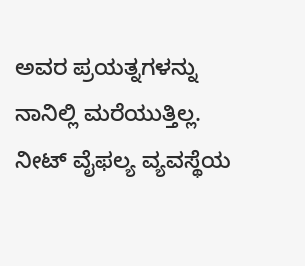ಅವರ ಪ್ರಯತ್ನಗಳನ್ನು ನಾನಿಲ್ಲಿ ಮರೆಯುತ್ತಿಲ್ಲ.
ನೀಟ್ ವೈಫಲ್ಯ ವ್ಯವಸ್ಥೆಯ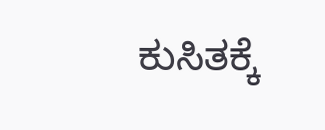ಕುಸಿತಕ್ಕೆ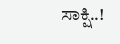ಸಾಕ್ಷಿ..!